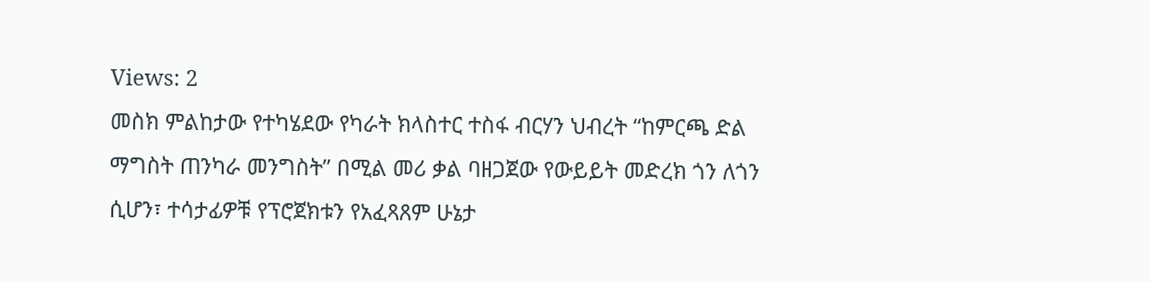Views: 2
መስክ ምልከታው የተካሄደው የካራት ክላስተር ተስፋ ብርሃን ህብረት “ከምርጫ ድል ማግስት ጠንካራ መንግስት” በሚል መሪ ቃል ባዘጋጀው የውይይት መድረክ ጎን ለጎን ሲሆን፣ ተሳታፊዎቹ የፕሮጀክቱን የአፈጻጸም ሁኔታ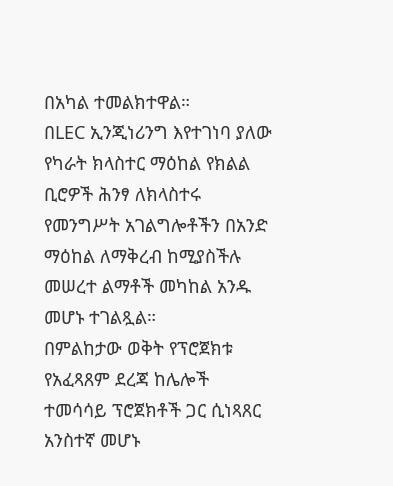በአካል ተመልክተዋል።
በLEC ኢንጂነሪንግ እየተገነባ ያለው የካራት ክላስተር ማዕከል የክልል ቢሮዎች ሕንፃ ለክላስተሩ የመንግሥት አገልግሎቶችን በአንድ ማዕከል ለማቅረብ ከሚያስችሉ መሠረተ ልማቶች መካከል አንዱ መሆኑ ተገልጿል።
በምልከታው ወቅት የፕሮጀክቱ የአፈጻጸም ደረጃ ከሌሎች ተመሳሳይ ፕሮጀክቶች ጋር ሲነጻጸር አንስተኛ መሆኑ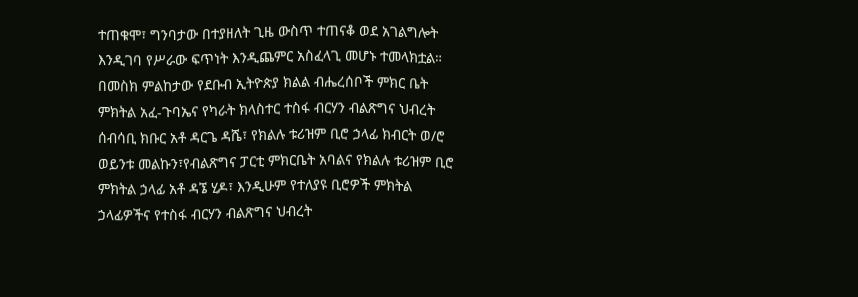ተጠቁሞ፣ ግንባታው በተያዘለት ጊዜ ውስጥ ተጠናቆ ወደ አገልግሎት እንዲገባ የሥራው ፍጥነት እንዲጨምር አስፈላጊ መሆኑ ተመላክቷል።
በመስክ ምልከታው የደቡብ ኢትዮጵያ ክልል ብሔረሰቦች ምክር ቤት ምክትል አፈ-ጉባኤና የካራት ክላስተር ተስፋ ብርሃን ብልጽግና ህብረት ሰብሳቢ ክቡር አቶ ዳርጌ ዳሼ፣ የክልሉ ቱሪዝም ቢሮ ኃላፊ ክብርት ወ/ሮ ወይንቱ መልኩን፣የብልጽግና ፓርቲ ምክርቤት አባልና የክልሉ ቱሪዝም ቢሮ ምክትል ኃላፊ አቶ ዳኜ ሂዶ፣ እንዲሁም የተለያዩ ቢሮዎች ምክትል ኃላፊዎችና የተስፋ ብርሃን ብልጽግና ህብረት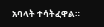አባላት ተሳትፈዋል።